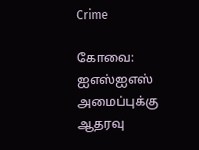Crime

கோவை: ஐஎஸ்ஐஎஸ் அமைப்புக்கு ஆதரவு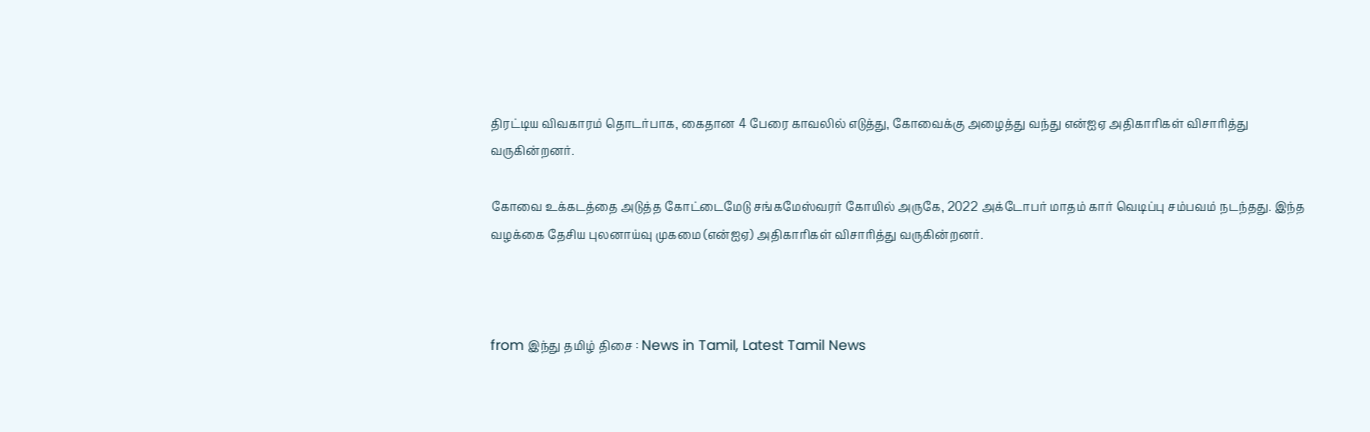திரட்டிய விவகாரம் தொடர்பாக, கைதான 4 பேரை காவலில் எடுத்து, கோவைக்கு அழைத்து வந்து என்ஐஏ அதிகாரிகள் விசாரித்து வருகின்றனர்.

கோவை உக்கடத்தை அடுத்த கோட்டைமேடு சங்கமேஸ்வரர் கோயில் அருகே, 2022 அக்டோபர் மாதம் கார் வெடிப்பு சம்பவம் நடந்தது. இந்த வழக்கை தேசிய புலனாய்வு முகமை (என்ஐஏ) அதிகாரிகள் விசாரித்து வருகின்றனர்.



from இந்து தமிழ் திசை : News in Tamil, Latest Tamil News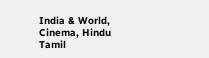India & World, Cinema, Hindu Tamil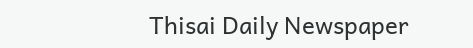Thisai Daily Newspaper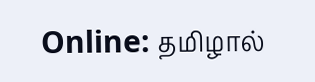Online: தமிழால்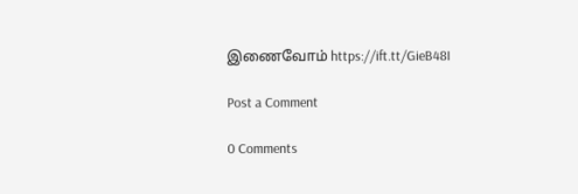இணைவோம் https://ift.tt/GieB48I

Post a Comment

0 Comments